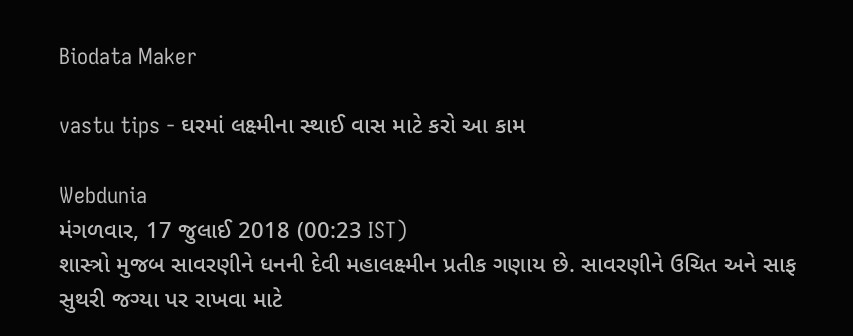Biodata Maker

vastu tips - ઘરમાં લક્ષ્મીના સ્થાઈ વાસ માટે કરો આ કામ

Webdunia
મંગળવાર, 17 જુલાઈ 2018 (00:23 IST)
શાસ્ત્રો મુજબ સાવરણીને ધનની દેવી મહાલક્ષ્મીન પ્રતીક ગણાય છે. સાવરણીને ઉચિત અને સાફ સુથરી જગ્યા પર રાખવા માટે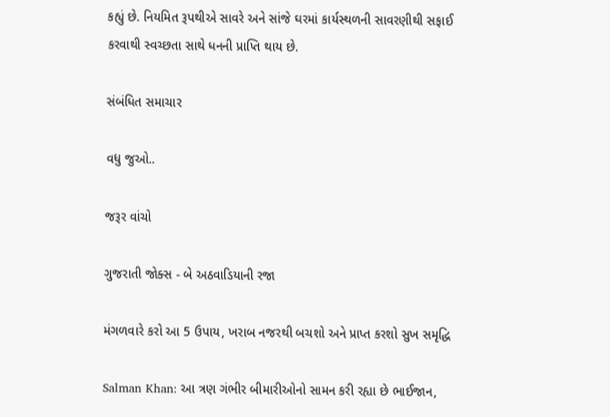કહ્યું છે. નિયમિત રૂપથીએ સાવરે અને સાંજે ઘરમાં કાર્યસ્થળની સાવરણીથી સફાઈ કરવાથી સ્વચ્છતા સાથે ધનની પ્રાપ્તિ થાય છે.

સંબંધિત સમાચાર

વધુ જુઓ..

જરૂર વાંચો

ગુજરાતી જોક્સ - બે અઠવાડિયાની રજા

મંગળવારે કરો આ 5 ઉપાય, ખરાબ નજરથી બચશો અને પ્રાપ્ત કરશો સુખ સમૃદ્ધિ

Salman Khan: આ ત્રણ ગંભીર બીમારીઓનો સામન કરી રહ્યા છે ભાઈજાન,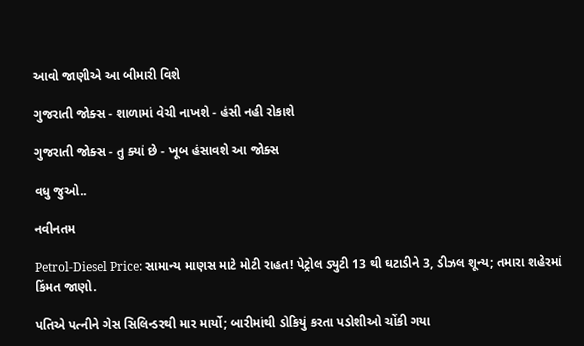આવો જાણીએ આ બીમારી વિશે

ગુજરાતી જોક્સ - શાળામાં વેચી નાખશે - હંસી નહી રોકાશે

ગુજરાતી જોક્સ - તુ ક્યાં છે - ખૂબ હંસાવશે આ જોક્સ

વધુ જુઓ..

નવીનતમ

Petrol-Diesel Price: સામાન્ય માણસ માટે મોટી રાહત! પેટ્રોલ ડ્યુટી 13 થી ઘટાડીને 3, ડીઝલ શૂન્ય; તમારા શહેરમાં કિંમત જાણો.

પતિએ પત્નીને ગેસ સિલિન્ડરથી માર માર્યો; બારીમાંથી ડોકિયું કરતા પડોશીઓ ચોંકી ગયા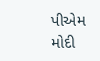પીએમ મોદી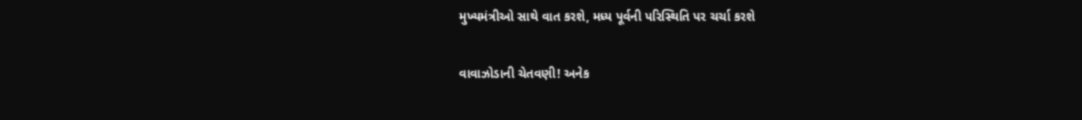મુખ્યમંત્રીઓ સાથે વાત કરશે, મધ્ય પૂર્વની પરિસ્થિતિ પર ચર્ચા કરશે

વાવાઝોડાની ચેતવણી! અનેક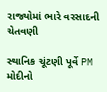રાજ્યોમાં ભારે વરસાદની ચેતવણી

સ્થાનિક ચૂંટણી પૂર્વે PM મોદીનો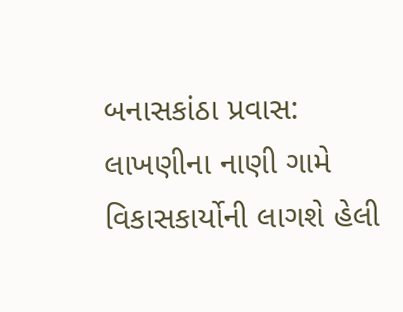બનાસકાંઠા પ્રવાસ: લાખણીના નાણી ગામે વિકાસકાર્યોની લાગશે હેલી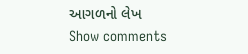આગળનો લેખ
Show comments